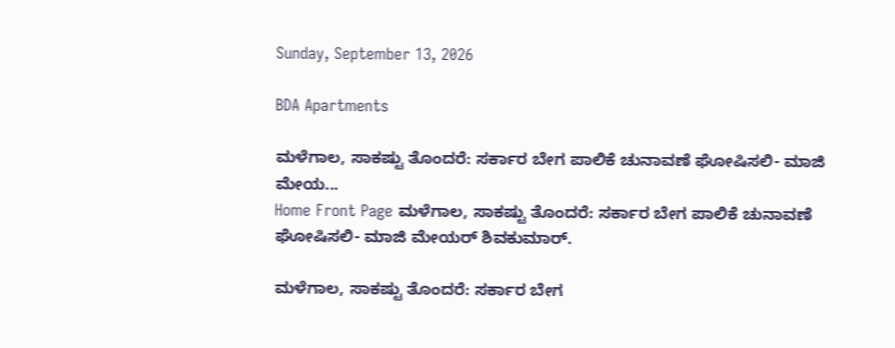Sunday, September 13, 2026

BDA Apartments

ಮಳೆಗಾಲ, ಸಾಕಷ್ಟು ತೊಂದರೆ: ಸರ್ಕಾರ ಬೇಗ ಪಾಲಿಕೆ ಚುನಾವಣೆ ಘೋಷಿಸಲಿ- ಮಾಜಿ ಮೇಯ...
Home Front Page ಮಳೆಗಾಲ, ಸಾಕಷ್ಟು ತೊಂದರೆ: ಸರ್ಕಾರ ಬೇಗ ಪಾಲಿಕೆ ಚುನಾವಣೆ ಘೋಷಿಸಲಿ- ಮಾಜಿ ಮೇಯರ್ ಶಿವಕುಮಾರ್.

ಮಳೆಗಾಲ, ಸಾಕಷ್ಟು ತೊಂದರೆ: ಸರ್ಕಾರ ಬೇಗ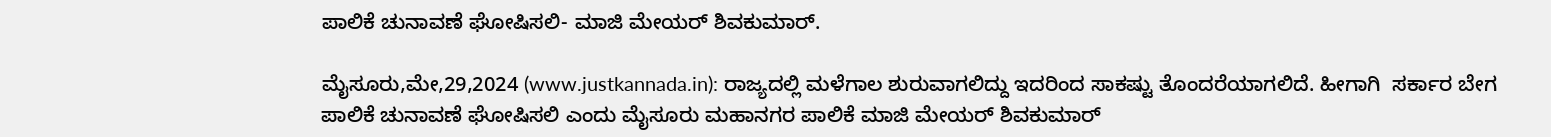ಪಾಲಿಕೆ ಚುನಾವಣೆ ಘೋಷಿಸಲಿ- ಮಾಜಿ ಮೇಯರ್ ಶಿವಕುಮಾರ್.

ಮೈಸೂರು,ಮೇ,29,2024 (www.justkannada.in): ರಾಜ್ಯದಲ್ಲಿ ಮಳೆಗಾಲ ಶುರುವಾಗಲಿದ್ದು ಇದರಿಂದ ಸಾಕಷ್ಟು ತೊಂದರೆಯಾಗಲಿದೆ. ಹೀಗಾಗಿ  ಸರ್ಕಾರ ಬೇಗ ಪಾಲಿಕೆ ಚುನಾವಣೆ ಘೋಷಿಸಲಿ ಎಂದು ಮೈಸೂರು ಮಹಾನಗರ ಪಾಲಿಕೆ ಮಾಜಿ ಮೇಯರ್ ಶಿವಕುಮಾರ್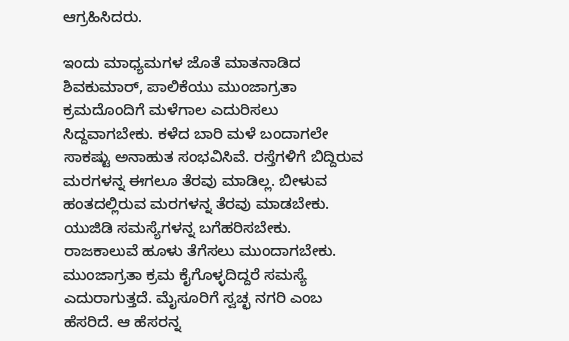ಆಗ್ರಹಿಸಿದರು.

ಇಂದು ಮಾಧ್ಯಮಗಳ ಜೊತೆ ಮಾತನಾಡಿದ ಶಿವಕುಮಾರ್, ಪಾಲಿಕೆಯು ಮುಂಜಾಗ್ರತಾ ಕ್ರಮದೊಂದಿಗೆ ಮಳೆಗಾಲ ಎದುರಿಸಲು ಸಿದ್ದವಾಗಬೇಕು. ಕಳೆದ ಬಾರಿ ಮಳೆ ಬಂದಾಗಲೇ ಸಾಕಷ್ಟು ಅನಾಹುತ ಸಂಭವಿಸಿವೆ. ರಸ್ತೆಗಳಿಗೆ ಬಿದ್ದಿರುವ ಮರಗಳನ್ನ ಈಗಲೂ ತೆರವು ಮಾಡಿಲ್ಲ. ಬೀಳುವ ಹಂತದಲ್ಲಿರುವ ಮರಗಳನ್ನ ತೆರವು ಮಾಡಬೇಕು. ಯುಜಿಡಿ ಸಮಸ್ಯೆಗಳನ್ನ ಬಗೆಹರಿಸಬೇಕು. ರಾಜಕಾಲುವೆ ಹೂಳು ತೆಗೆಸಲು ಮುಂದಾಗಬೇಕು. ಮುಂಜಾಗ್ರತಾ ಕ್ರಮ ಕೈಗೊಳ್ಳದಿದ್ದರೆ ಸಮಸ್ಯೆ ಎದುರಾಗುತ್ತದೆ. ಮೈಸೂರಿಗೆ ಸ್ವಚ್ಛ ನಗರಿ ಎಂಬ ಹೆಸರಿದೆ. ಆ ಹೆಸರನ್ನ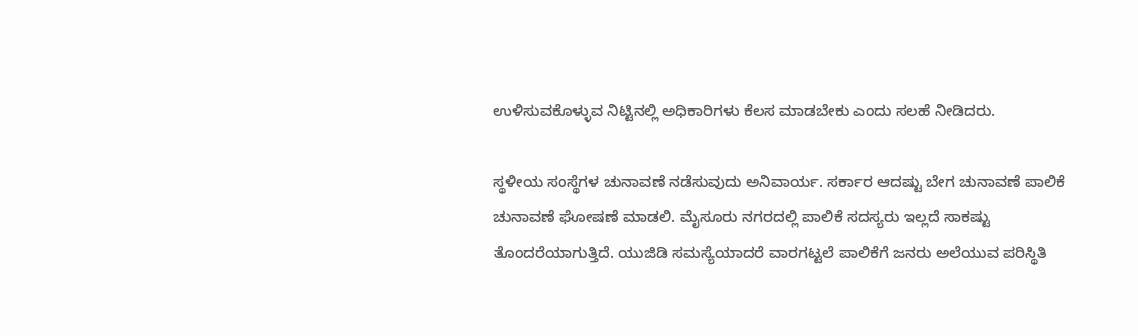ಉಳಿಸುವಕೊಳ್ಳುವ ನಿಟ್ಟಿನಲ್ಲಿ ಅಧಿಕಾರಿಗಳು ಕೆಲಸ ಮಾಡಬೇಕು ಎಂದು ಸಲಹೆ ನೀಡಿದರು.

ಸ್ಥಳೀಯ ಸಂಸ್ಥೆಗಳ ಚುನಾವಣೆ ನಡೆಸುವುದು ಅನಿವಾರ್ಯ. ಸರ್ಕಾರ ಆದಷ್ಟು ಬೇಗ ಚುನಾವಣೆ ಪಾಲಿಕೆ ಚುನಾವಣೆ ಘೋಷಣೆ ಮಾಡಲಿ. ಮೈಸೂರು ನಗರದಲ್ಲಿ ಪಾಲಿಕೆ ಸದಸ್ಯರು ಇಲ್ಲದೆ ಸಾಕಷ್ಟು ತೊಂದರೆಯಾಗುತ್ತಿದೆ. ಯುಜಿಡಿ ಸಮಸ್ಯೆಯಾದರೆ ವಾರಗಟ್ಟಲೆ ಪಾಲಿಕೆಗೆ ಜನರು ಅಲೆಯುವ ಪರಿಸ್ಥಿತಿ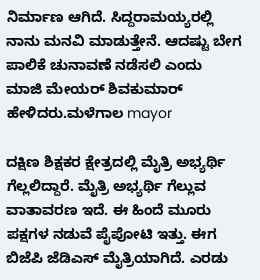ನಿರ್ಮಾಣ ಆಗಿದೆ. ಸಿದ್ದರಾಮಯ್ಯರಲ್ಲಿ ನಾನು ಮನವಿ ಮಾಡುತ್ತೇನೆ. ಆದಷ್ಟು ಬೇಗ ಪಾಲಿಕೆ ಚುನಾವಣೆ ನಡೆಸಲಿ ಎಂದು  ಮಾಜಿ ಮೇಯರ್ ಶಿವಕುಮಾರ್ ಹೇಳಿದರು.ಮಳೆಗಾಲ mayor

ದಕ್ಷಿಣ ಶಿಕ್ಷಕರ ಕ್ಷೇತ್ರದಲ್ಲಿ ಮೈತ್ರಿ ಅಭ್ಯರ್ಥಿ ಗೆಲ್ಲಲಿದ್ದಾರೆ. ಮೈತ್ರಿ ಅಭ್ಯರ್ಥಿ ಗೆಲ್ಲುವ ವಾತಾವರಣ ಇದೆ. ಈ ಹಿಂದೆ ಮೂರು ಪಕ್ಷಗಳ ನಡುವೆ ಪೈಪೋಟಿ ಇತ್ತು. ಈಗ ಬಿಜೆಪಿ ಜೆಡಿಎಸ್ ಮೈತ್ರಿಯಾಗಿದೆ. ಎರಡು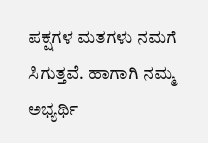ಪಕ್ಷಗಳ ಮತಗಳು ನಮಗೆ ಸಿಗುತ್ತವೆ. ಹಾಗಾಗಿ ನಮ್ಮ ಅಭ್ಯರ್ಥಿ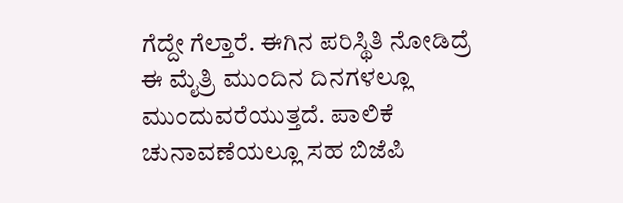ಗೆದ್ದೇ ಗೆಲ್ತಾರೆ. ಈಗಿನ ಪರಿಸ್ಥಿತಿ ನೋಡಿದ್ರೆ ಈ ಮೈತ್ರಿ ಮುಂದಿನ ದಿನಗಳಲ್ಲೂ ಮುಂದುವರೆಯುತ್ತದೆ. ಪಾಲಿಕೆ ಚುನಾವಣೆಯಲ್ಲೂ ಸಹ ಬಿಜೆಪಿ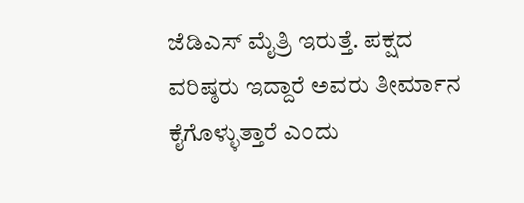ಜೆಡಿಎಸ್ ಮೈತ್ರಿ ಇರುತ್ತೆ. ಪಕ್ಷದ ವರಿಷ್ಠರು ಇದ್ದಾರೆ ಅವರು ತೀರ್ಮಾನ ಕೈಗೊಳ್ಳುತ್ತಾರೆ ಎಂದು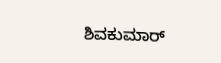ಶಿವಕುಮಾರ್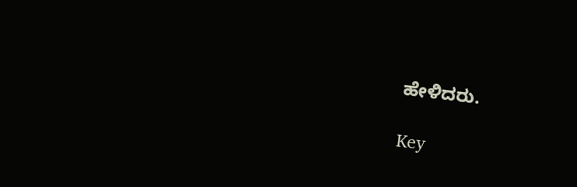ಹೇಳಿದರು.

Key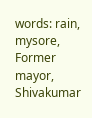words: rain, mysore, Former mayor, Shivakumar